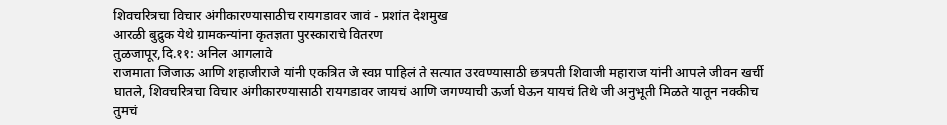शिवचरित्रचा विचार अंगीकारण्यासाठीच रायगडावर जावं - प्रशांत देशमुख
आरळी बुद्रुक येथे ग्रामकन्यांना कृतज्ञता पुरस्काराचे वितरण
तुळजापूर,दि.११: अनिल आगलावे
राजमाता जिजाऊ आणि शहाजीराजे यांनी एकत्रित जे स्वप्न पाहिलं ते सत्यात उरवण्यासाठी छत्रपती शिवाजी महाराज यांनी आपले जीवन खर्ची घातले, शिवचरित्रचा विचार अंगीकारण्यासाठी रायगडावर जायचं आणि जगण्याची ऊर्जा घेऊन यायचं तिथे जी अनुभूती मिळते यातून नक्कीच तुमचं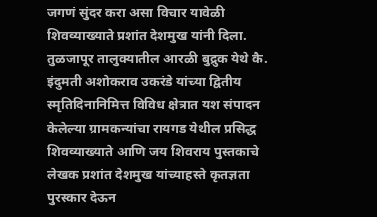जगणं सुंदर करा असा विचार यावेळी शिवव्याख्याते प्रशांत देशमुख यांनी दिला.
तुळजापूर तालुक्यातील आरळी बुद्रुक येथे कै. इंदुमती अशोकराव उकरंडे यांच्या द्वितीय स्मृतिदिनानिमित्त विविध क्षेत्रात यश संपादन केलेल्या ग्रामकन्यांचा रायगड येथील प्रसिद्ध शिवव्याख्याते आणि जय शिवराय पुस्तकाचे लेखक प्रशांत देशमुख यांच्याहस्ते कृतज्ञता पुरस्कार देऊन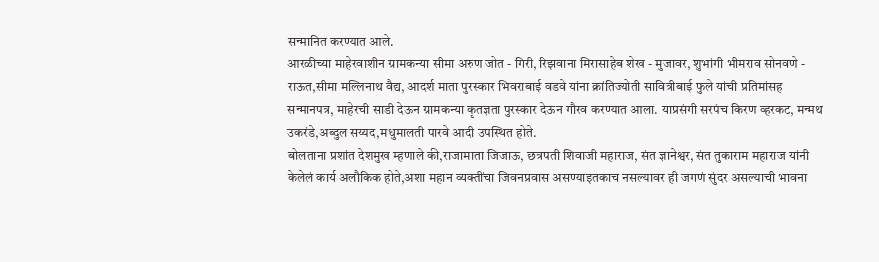सन्मानित करण्यात आले.
आरळीच्या माहेरवाशीन ग्रामकन्या सीमा अरुण जोत - गिरी, रिझवाना मिरासाहेब शेख - मुजावर, शुभांगी भीमराव सोनवणे - राऊत,सीमा मल्लिनाथ वैद्य, आदर्श माता पुरस्कार भिवराबाई वडवे यांना क्रांतिज्योती सावित्रीबाई फुले यांची प्रतिमांसह सन्मानपत्र, माहेरची साडी देऊन ग्रामकन्या कृतज्ञता पुरस्कार देऊन गौरव करण्यात आला. याप्रसंगी सरपंच किरण व्हरकट, मन्मथ उकरंडे,अब्दुल सय्यद,मधुमालती पारवे आदी उपस्थित होते.
बोलताना प्रशांत देशमुख म्हणाले की,राजामाता जिजाऊ, छत्रपती शिवाजी महाराज, संत ज्ञानेश्वर, संत तुकाराम महाराज यांनी केलेलं कार्य अलौकिक होते,अशा महान व्यक्तींचा जिवनप्रवास असण्याइतकाच नसल्यावर ही जगणं सुंदर असल्याची भावना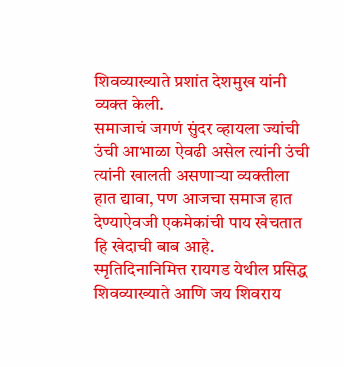शिवव्याख्याते प्रशांत देशमुख यांनी व्यक्त केली.
समाजाचं जगणं सुंदर व्हायला ज्यांची उंची आभाळा ऐवढी असेल त्यांनी उंची त्यांनी खालती असणाऱ्या व्यक्तीला हात द्यावा, पण आजचा समाज हात देण्याऐवजी एकमेकांची पाय खेचतात हि खेदाची बाब आहे.
स्मृतिदिनानिमित्त रायगड येथील प्रसिद्ध शिवव्याख्याते आणि जय शिवराय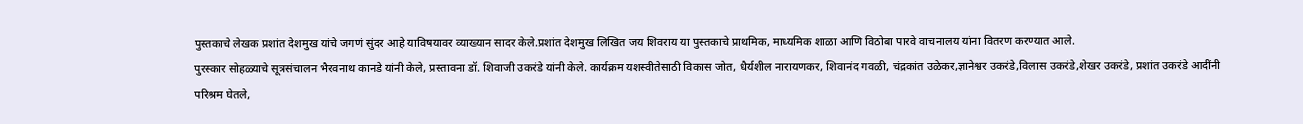पुस्तकाचे लेखक प्रशांत देशमुख यांचे जगणं सुंदर आहे याविषयावर व्याख्यान सादर केले.प्रशांत देशमुख लिखित जय शिवराय या पुस्तकाचे प्राथमिक, माध्यमिक शाळा आणि विठोबा पारवे वाचनालय यांना वितरण करण्यात आले.
पुरस्कार सोहळ्याचे सूत्रसंचालन भैरवनाथ कानडे यांनी केले, प्रस्तावना डॉ. शिवाजी उकरंडे यांनी केले. कार्यक्रम यशस्वीतेसाठी विकास जोत, धैर्यशील नारायणकर, शिवानंद गवळी, चंद्रकांत उळेकर,ज्ञानेश्वर उकरंडे,विलास उकरंडे,शेखर उकरंडे, प्रशांत उकरंडे आदींनी परिश्रम घेतले,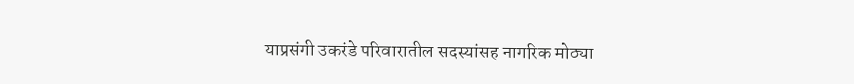याप्रसंगी उकरंडे परिवारातील सदस्यांसह नागरिक मोठ्या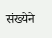संख्येने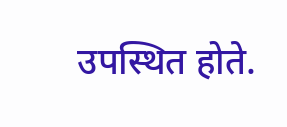उपस्थित होते.